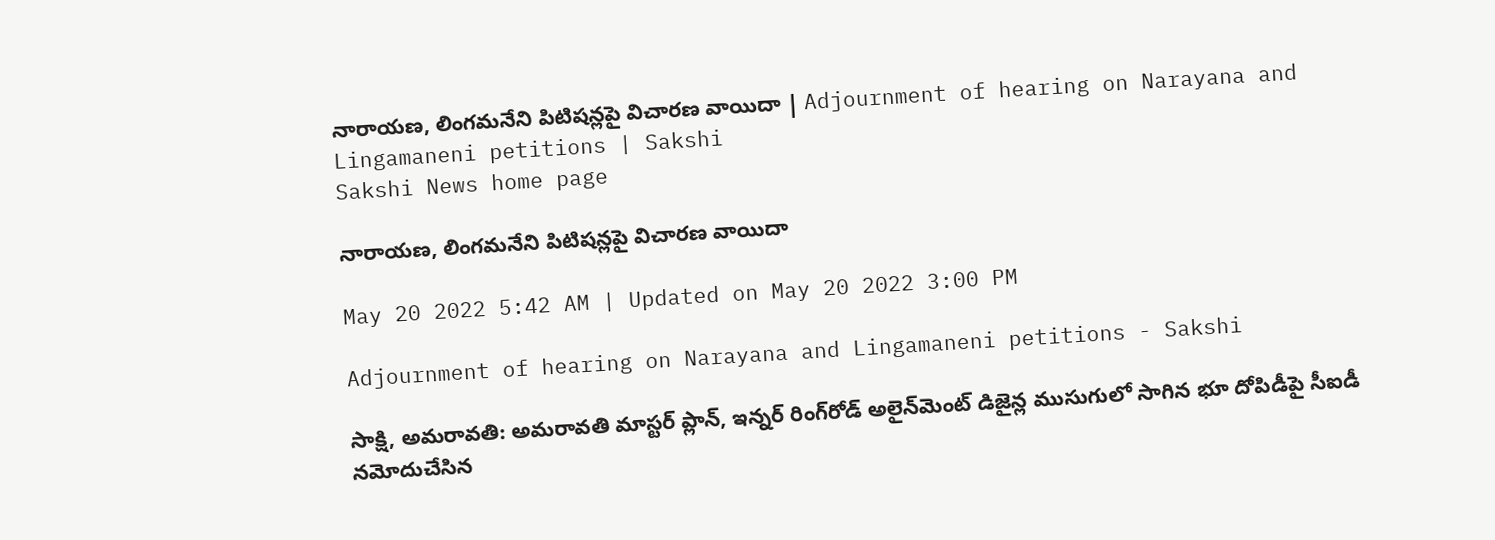నారాయణ, లింగమనేని పిటిషన్లపై విచారణ వాయిదా | Adjournment of hearing on Narayana and Lingamaneni petitions | Sakshi
Sakshi News home page

నారాయణ, లింగమనేని పిటిషన్లపై విచారణ వాయిదా

May 20 2022 5:42 AM | Updated on May 20 2022 3:00 PM

Adjournment of hearing on Narayana and Lingamaneni petitions - Sakshi

సాక్షి, అమరావతి: అమరావతి మాస్టర్‌ ప్లాన్, ఇన్నర్‌ రింగ్‌రోడ్‌ అలైన్‌మెంట్‌ డిజైన్ల ముసుగులో సాగిన భూ దోపిడీపై సీఐడీ నమోదుచేసిన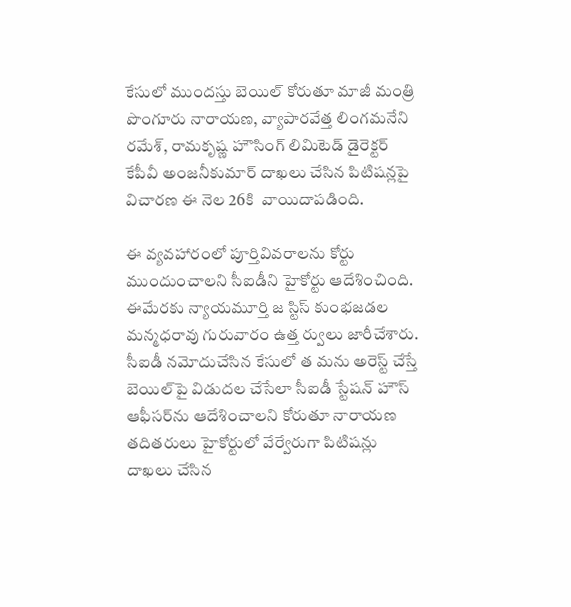కేసులో ముందస్తు బెయిల్‌ కోరుతూ మాజీ మంత్రి పొంగూరు నారాయణ, వ్యాపారవేత్త లింగమనేని రమేశ్, రామకృష్ణ హౌసింగ్‌ లిమిటెడ్‌ డైరెక్టర్‌ కేపీవీ అంజనీకుమార్‌ దాఖలు చేసిన పిటిషన్లపై విచారణ ఈ నెల 26కి  వాయిదాపడింది.

ఈ వ్యవహారంలో పూర్తివివరాలను కోర్టు ముందుంచాలని సీఐడీని హైకోర్టు ఆదేశించింది. ఈమేరకు న్యాయమూర్తి జ స్టిస్‌ కుంభజడల మన్మధరావు గురువారం ఉత్త ర్వులు జారీచేశారు. సీఐడీ నమోదుచేసిన కేసులో త మను అరెస్ట్‌ చేస్తే బెయిల్‌పై విడుదల చేసేలా సీఐడీ స్టేషన్‌ హౌస్‌ ఆఫీసర్‌ను ఆదేశించాలని కోరుతూ నారాయణ తదితరులు హైకోర్టులో వేర్వేరుగా పిటిషన్లు దాఖలు చేసిన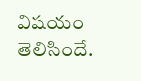విషయం తెలిసిందే.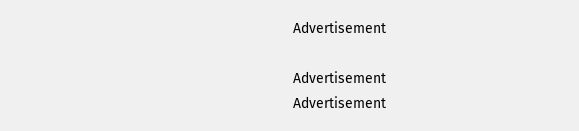Advertisement

Advertisement
Advertisement